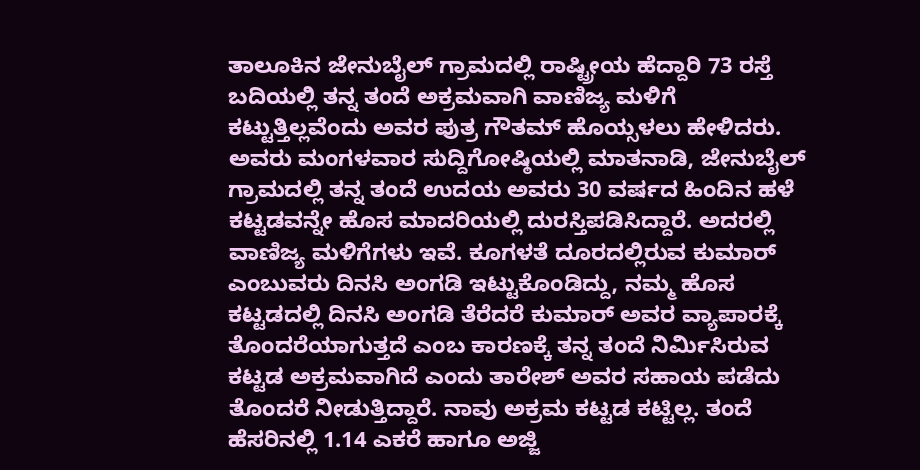ತಾಲೂಕಿನ ಜೇನುಬೈಲ್ ಗ್ರಾಮದಲ್ಲಿ ರಾಷ್ಟ್ರೀಯ ಹೆದ್ದಾರಿ 73 ರಸ್ತೆ ಬದಿಯಲ್ಲಿ ತನ್ನ ತಂದೆ ಅಕ್ರಮವಾಗಿ ವಾಣಿಜ್ಯ ಮಳಿಗೆ ಕಟ್ಟುತ್ತಿಲ್ಲವೆಂದು ಅವರ ಪುತ್ರ ಗೌತಮ್ ಹೊಯ್ಸಳಲು ಹೇಳಿದರು.
ಅವರು ಮಂಗಳವಾರ ಸುದ್ದಿಗೋಷ್ಠಿಯಲ್ಲಿ ಮಾತನಾಡಿ, ಜೇನುಬೈಲ್ ಗ್ರಾಮದಲ್ಲಿ ತನ್ನ ತಂದೆ ಉದಯ ಅವರು 30 ವರ್ಷದ ಹಿಂದಿನ ಹಳೆ ಕಟ್ಟಡವನ್ನೇ ಹೊಸ ಮಾದರಿಯಲ್ಲಿ ದುರಸ್ತಿಪಡಿಸಿದ್ದಾರೆ. ಅದರಲ್ಲಿ ವಾಣಿಜ್ಯ ಮಳಿಗೆಗಳು ಇವೆ. ಕೂಗಳತೆ ದೂರದಲ್ಲಿರುವ ಕುಮಾರ್ ಎಂಬುವರು ದಿನಸಿ ಅಂಗಡಿ ಇಟ್ಟುಕೊಂಡಿದ್ದು, ನಮ್ಮ ಹೊಸ ಕಟ್ಟಡದಲ್ಲಿ ದಿನಸಿ ಅಂಗಡಿ ತೆರೆದರೆ ಕುಮಾರ್ ಅವರ ವ್ಯಾಪಾರಕ್ಕೆ ತೊಂದರೆಯಾಗುತ್ತದೆ ಎಂಬ ಕಾರಣಕ್ಕೆ ತನ್ನ ತಂದೆ ನಿರ್ಮಿಸಿರುವ ಕಟ್ಟಡ ಅಕ್ರಮವಾಗಿದೆ ಎಂದು ತಾರೇಶ್ ಅವರ ಸಹಾಯ ಪಡೆದು ತೊಂದರೆ ನೀಡುತ್ತಿದ್ದಾರೆ. ನಾವು ಅಕ್ರಮ ಕಟ್ಟಡ ಕಟ್ಟಿಲ್ಲ. ತಂದೆ ಹೆಸರಿನಲ್ಲಿ 1.14 ಎಕರೆ ಹಾಗೂ ಅಜ್ಜಿ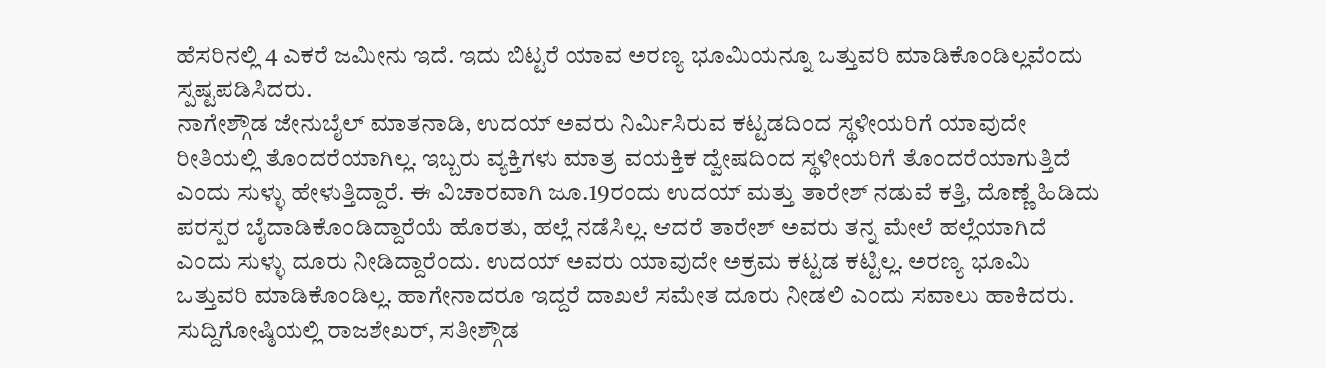ಹೆಸರಿನಲ್ಲಿ 4 ಎಕರೆ ಜಮೀನು ಇದೆ. ಇದು ಬಿಟ್ಟರೆ ಯಾವ ಅರಣ್ಯ ಭೂಮಿಯನ್ನೂ ಒತ್ತುವರಿ ಮಾಡಿಕೊಂಡಿಲ್ಲವೆಂದು ಸ್ಪಷ್ಟಪಡಿಸಿದರು.
ನಾಗೇಶ್ಗೌಡ ಜೇನುಬೈಲ್ ಮಾತನಾಡಿ, ಉದಯ್ ಅವರು ನಿರ್ಮಿಸಿರುವ ಕಟ್ಟಡದಿಂದ ಸ್ಥಳೀಯರಿಗೆ ಯಾವುದೇ ರೀತಿಯಲ್ಲಿ ತೊಂದರೆಯಾಗಿಲ್ಲ. ಇಬ್ಬರು ವ್ಯಕ್ತಿಗಳು ಮಾತ್ರ ವಯಕ್ತಿಕ ದ್ವೇಷದಿಂದ ಸ್ಥಳೀಯರಿಗೆ ತೊಂದರೆಯಾಗುತ್ತಿದೆ ಎಂದು ಸುಳ್ಳು ಹೇಳುತ್ತಿದ್ದಾರೆ. ಈ ವಿಚಾರವಾಗಿ ಜೂ.19ರಂದು ಉದಯ್ ಮತ್ತು ತಾರೇಶ್ ನಡುವೆ ಕತ್ತಿ, ದೊಣ್ಣೆ ಹಿಡಿದು ಪರಸ್ಪರ ಬೈದಾಡಿಕೊಂಡಿದ್ದಾರೆಯೆ ಹೊರತು, ಹಲ್ಲೆ ನಡೆಸಿಲ್ಲ. ಆದರೆ ತಾರೇಶ್ ಅವರು ತನ್ನ ಮೇಲೆ ಹಲ್ಲೆಯಾಗಿದೆ ಎಂದು ಸುಳ್ಳು ದೂರು ನೀಡಿದ್ದಾರೆಂದು. ಉದಯ್ ಅವರು ಯಾವುದೇ ಅಕ್ರಮ ಕಟ್ಟಡ ಕಟ್ಟಿಲ್ಲ. ಅರಣ್ಯ ಭೂಮಿ ಒತ್ತುವರಿ ಮಾಡಿಕೊಂಡಿಲ್ಲ. ಹಾಗೇನಾದರೂ ಇದ್ದರೆ ದಾಖಲೆ ಸಮೇತ ದೂರು ನೀಡಲಿ ಎಂದು ಸವಾಲು ಹಾಕಿದರು.
ಸುದ್ದಿಗೋಷ್ಠಿಯಲ್ಲಿ ರಾಜಶೇಖರ್, ಸತೀಶ್ಗೌಡ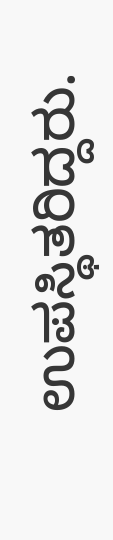ಉಪಸ್ಥಿತರಿದ್ದರು.